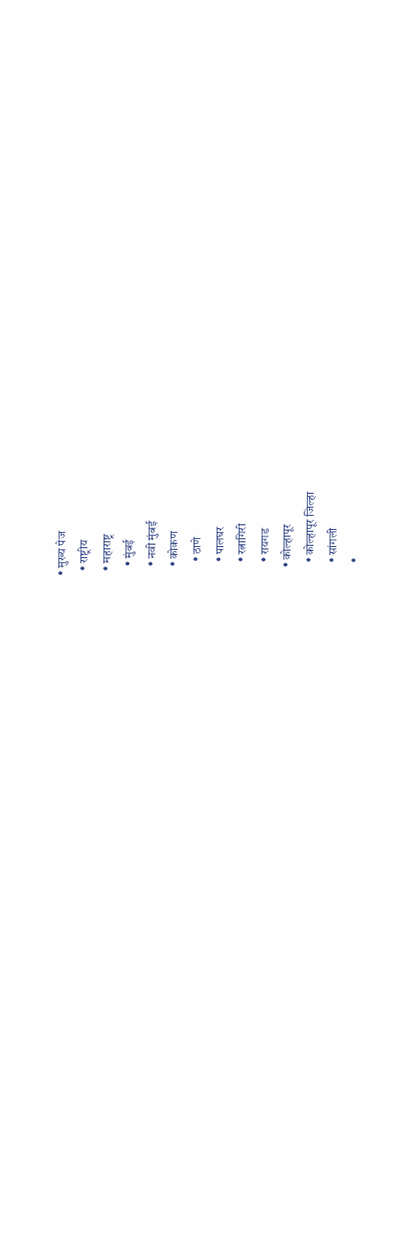• मुख्य पेज
  • राष्ट्रीय
  • महाराष्ट्र
    • मुंबई
    • नवी मुंबई
    • कोकण
      • ठाणे
      • पालघर
      • रत्नागिरी
      • रायगड
    • कोल्हापूर
      • कोल्हापूर जिल्हा
      • सांगली
      •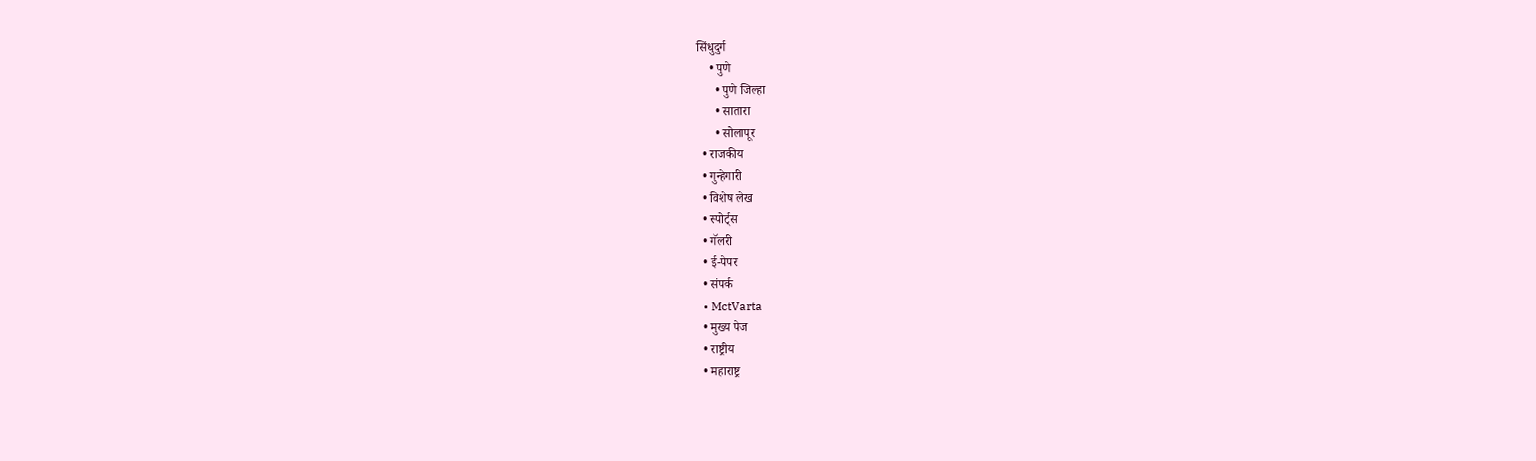सिंधुदुर्ग
    • पुणे
      • पुणे जिल्हा
      • सातारा
      • सोलापूर
  • राजकीय
  • गुन्हेगारी
  • विशेष लेख
  • स्पोर्ट्स
  • गॅलरी
  • ई-पेपर
  • संपर्क
  • MctVarta
  • मुख्य पेज
  • राष्ट्रीय
  • महाराष्ट्र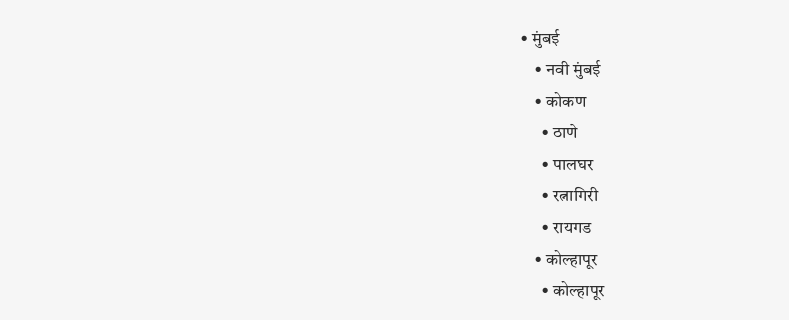• मुंबई
    • नवी मुंबई
    • कोकण
      • ठाणे
      • पालघर
      • रत्नागिरी
      • रायगड
    • कोल्हापूर
      • कोल्हापूर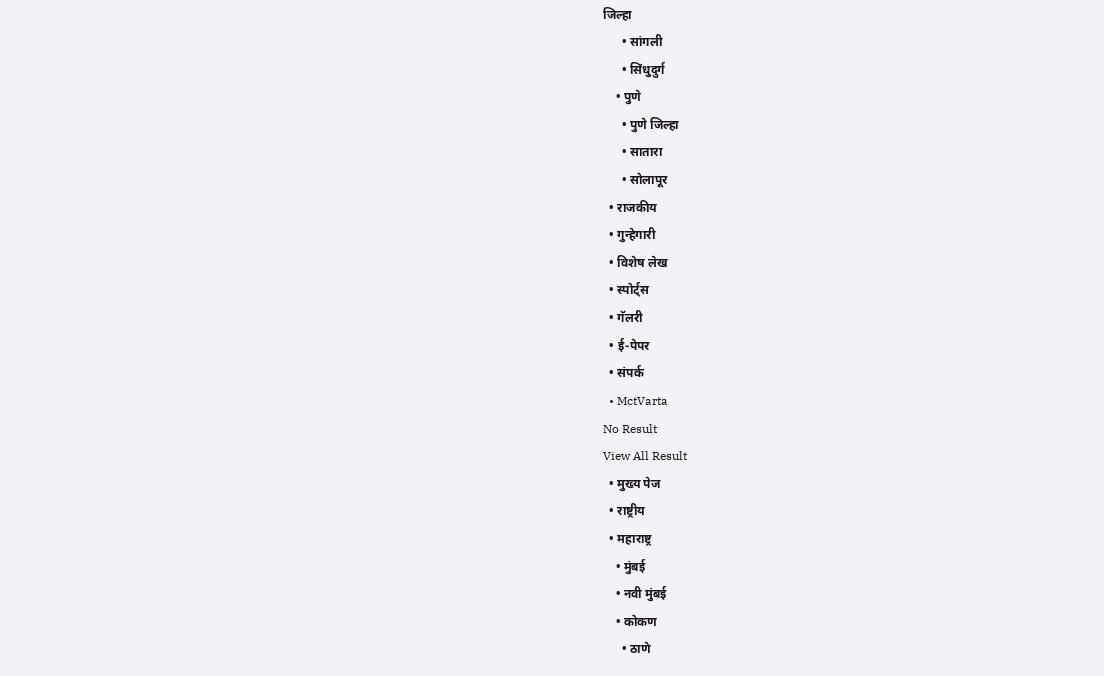जिल्हा
      • सांगली
      • सिंधुदुर्ग
    • पुणे
      • पुणे जिल्हा
      • सातारा
      • सोलापूर
  • राजकीय
  • गुन्हेगारी
  • विशेष लेख
  • स्पोर्ट्स
  • गॅलरी
  • ई-पेपर
  • संपर्क
  • MctVarta
No Result
View All Result
  • मुख्य पेज
  • राष्ट्रीय
  • महाराष्ट्र
    • मुंबई
    • नवी मुंबई
    • कोकण
      • ठाणे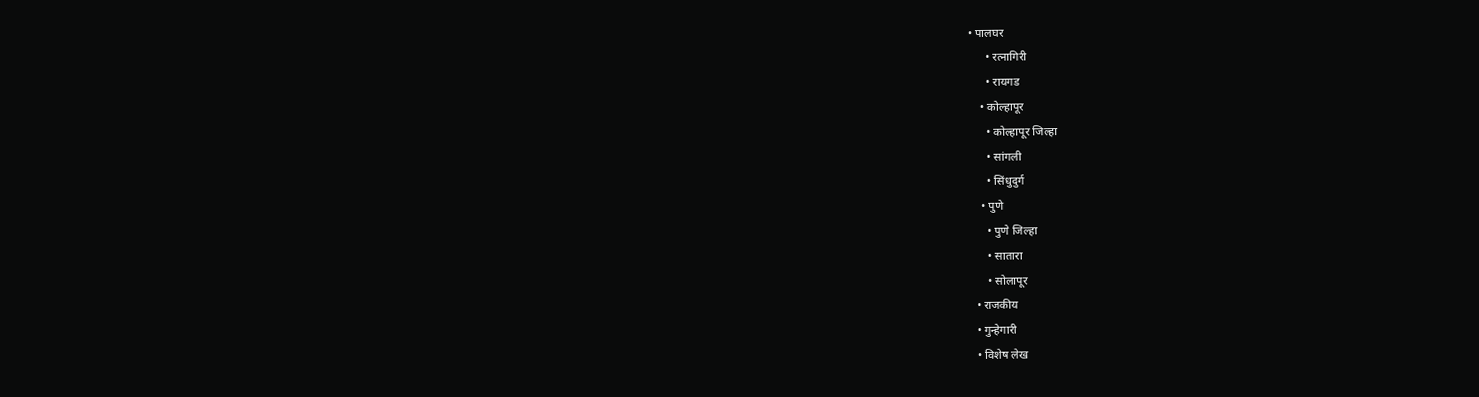• पालघर
      • रत्नागिरी
      • रायगड
    • कोल्हापूर
      • कोल्हापूर जिल्हा
      • सांगली
      • सिंधुदुर्ग
    • पुणे
      • पुणे जिल्हा
      • सातारा
      • सोलापूर
  • राजकीय
  • गुन्हेगारी
  • विशेष लेख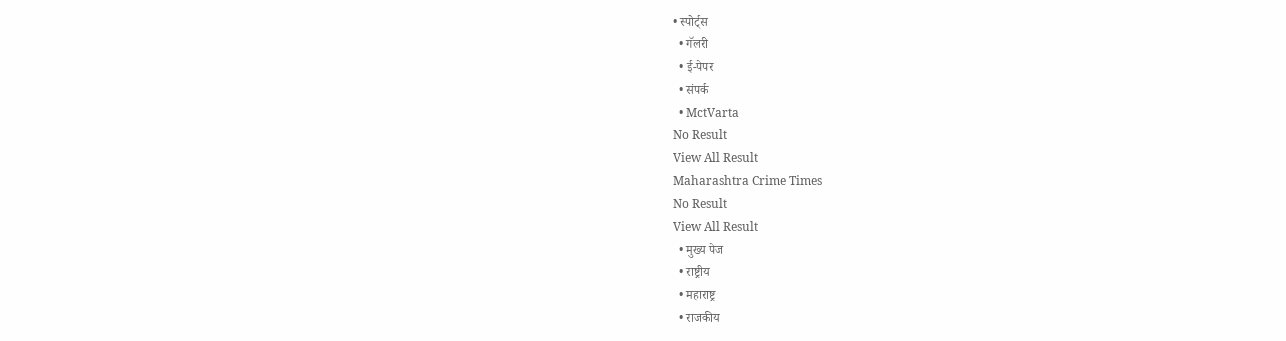• स्पोर्ट्स
  • गॅलरी
  • ई-पेपर
  • संपर्क
  • MctVarta
No Result
View All Result
Maharashtra Crime Times
No Result
View All Result
  • मुख्य पेज
  • राष्ट्रीय
  • महाराष्ट्र
  • राजकीय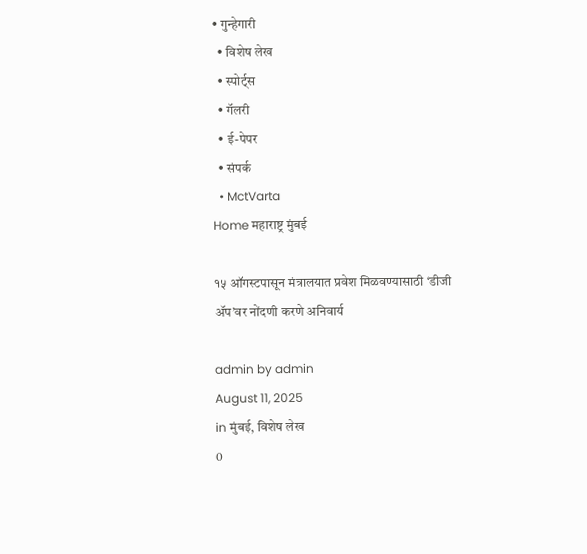• गुन्हेगारी
  • विशेष लेख
  • स्पोर्ट्स
  • गॅलरी
  • ई-पेपर
  • संपर्क
  • MctVarta
Home महाराष्ट्र मुंबई

१५ ऑगस्टपासून मंत्रालयात प्रवेश मिळवण्यासाठी ‘डीजी ॲप’वर नोंदणी करणे अनिवार्य

admin by admin
August 11, 2025
in मुंबई, विशेष लेख
0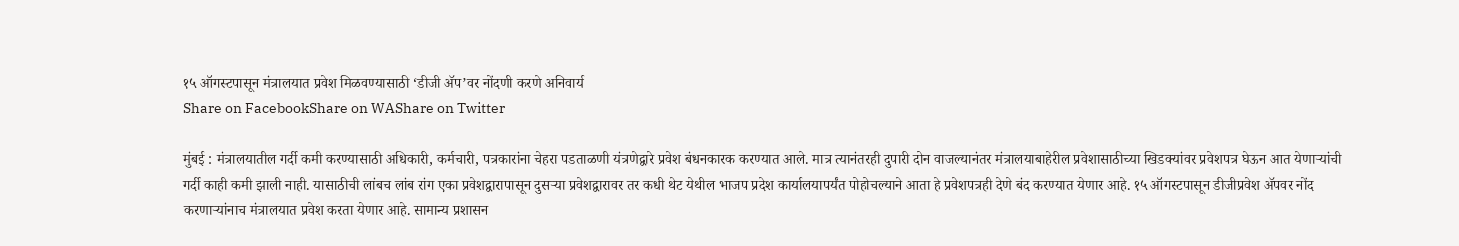१५ ऑगस्टपासून मंत्रालयात प्रवेश मिळवण्यासाठी ‘डीजी ॲप’वर नोंदणी करणे अनिवार्य
Share on FacebookShare on WAShare on Twitter

मुंबई : मंत्रालयातील गर्दी कमी करण्यासाठी अधिकारी, कर्मचारी, पत्रकारांना चेहरा पडताळणी यंत्रणेद्वारे प्रवेश बंधनकारक करण्यात आले. मात्र त्यानंतरही दुपारी दोन वाजल्यानंतर मंत्रालयाबाहेरील प्रवेशासाठीच्या खिडक्यांवर प्रवेशपत्र घेऊन आत येणाऱ्यांची गर्दी काही कमी झाली नाही. यासाठीची लांबच लांब रांग एका प्रवेशद्वारापासून दुसऱ्या प्रवेशद्वारावर तर कधी थेट येथील भाजप प्रदेश कार्यालयापर्यंत पोहोचल्याने आता हे प्रवेशपत्रही देणे बंद करण्यात येणार आहे. १५ ऑगस्टपासून डीजीप्रवेश ॲपवर नोंद करणाऱ्यांनाच मंत्रालयात प्रवेश करता येणार आहे. सामान्य प्रशासन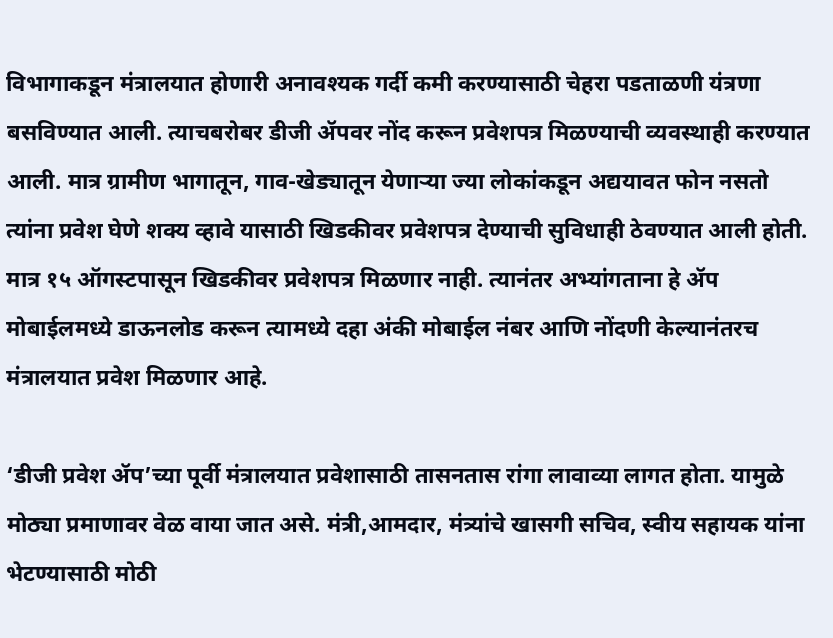विभागाकडून मंत्रालयात होणारी अनावश्यक गर्दी कमी करण्यासाठी चेहरा पडताळणी यंत्रणा बसविण्यात आली. त्याचबरोबर डीजी ॲपवर नोंद करून प्रवेशपत्र मिळण्याची व्यवस्थाही करण्यात आली. मात्र ग्रामीण भागातून, गाव-खेड्यातून येणाऱ्या ज्या लोकांकडून अद्ययावत फोन नसतो त्यांना प्रवेश घेणे शक्य व्हावे यासाठी खिडकीवर प्रवेशपत्र देण्याची सुविधाही ठेवण्यात आली होती. मात्र १५ ऑगस्टपासून खिडकीवर प्रवेशपत्र मिळणार नाही. त्यानंतर अभ्यांगताना हे ॲप मोबाईलमध्ये डाऊनलोड करून त्यामध्ये दहा अंकी मोबाईल नंबर आणि नोंदणी केल्यानंतरच मंत्रालयात प्रवेश मिळणार आहे.

‘डीजी प्रवेश ॲप’च्या पूर्वी मंत्रालयात प्रवेशासाठी तासनतास रांगा लावाव्या लागत होता. यामुळे मोठ्या प्रमाणावर वेळ वाया जात असे. मंत्री,आमदार, मंत्र्यांचे खासगी सचिव, स्वीय सहायक यांना भेटण्यासाठी मोठी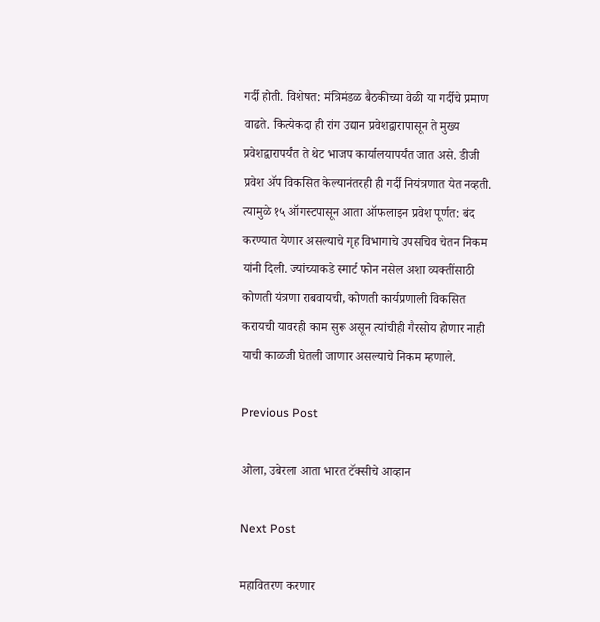गर्दी होती. विशेषत: मंत्रिमंडळ बैठकीच्या वेळी या गर्दीचे प्रमाण वाढते. कित्येकदा ही रांग उद्यान प्रवेशद्वारापासून ते मुख्य प्रवेशद्वारापर्यंत ते थेट भाजप कार्यालयापर्यंत जात असे. डीजी प्रवेश ॲप विकसित केल्यानंतरही ही गर्दी नियंत्रणात येत नव्हती. त्यामुळे १५ ऑगस्टपासून आता ऑफलाइन प्रवेश पूर्णत: बंद करण्यात येणार असल्याचे गृह विभागाचे उपसचिव चेतन निकम यांनी दिली. ज्यांच्याकडे स्मार्ट फोन नसेल अशा व्यक्तींसाठी कोणती यंत्रणा राबवायची, कोणती कार्यप्रणाली विकसित करायची यावरही काम सुरू असून त्यांचीही गैरसोय होणार नाही याची काळजी घेतली जाणार असल्याचे निकम म्हणाले.

Previous Post

ओला, उबेरला आता भारत टॅक्सीचे आव्हान

Next Post

महावितरण करणार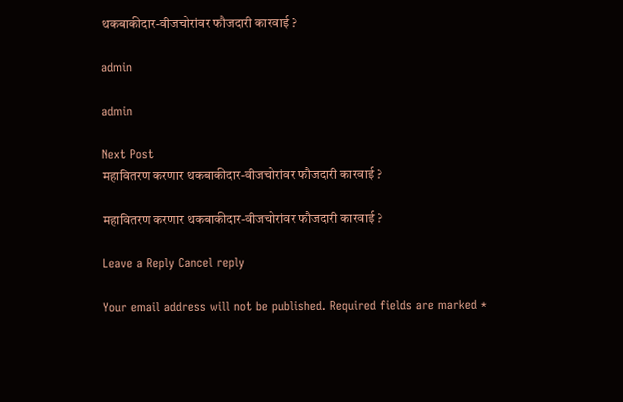थकबाकीदार-वीजचोरांवर फौजदारी कारवाई ?

admin

admin

Next Post
महावितरण करणार थकबाकीदार-वीजचोरांवर फौजदारी कारवाई ?

महावितरण करणार थकबाकीदार-वीजचोरांवर फौजदारी कारवाई ?

Leave a Reply Cancel reply

Your email address will not be published. Required fields are marked *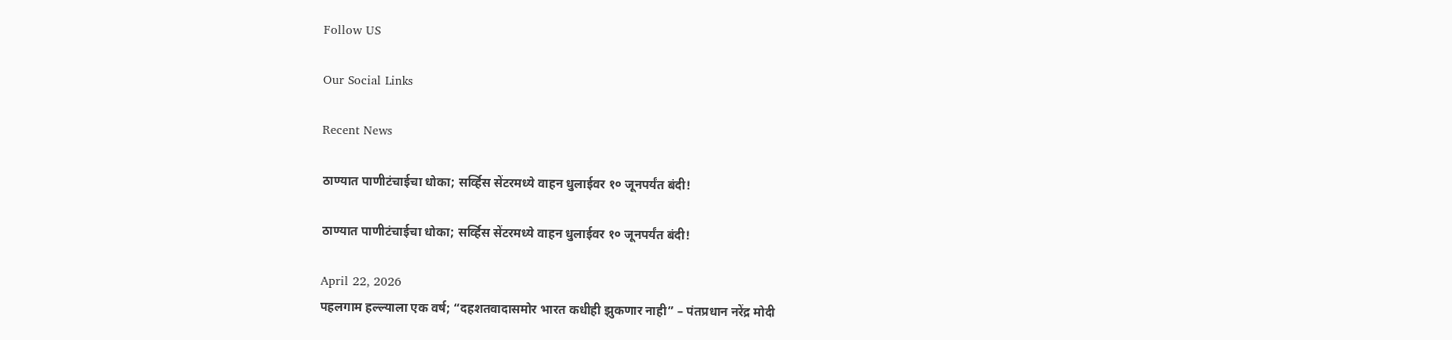Follow US

Our Social Links

Recent News

ठाण्यात पाणीटंचाईचा धोका; सर्व्हिस सेंटरमध्ये वाहन धुलाईवर १० जूनपर्यंत बंदी!

ठाण्यात पाणीटंचाईचा धोका; सर्व्हिस सेंटरमध्ये वाहन धुलाईवर १० जूनपर्यंत बंदी!

April 22, 2026
पहलगाम हल्ल्याला एक वर्ष; “दहशतवादासमोर भारत कधीही झुकणार नाही” – पंतप्रधान नरेंद्र मोदी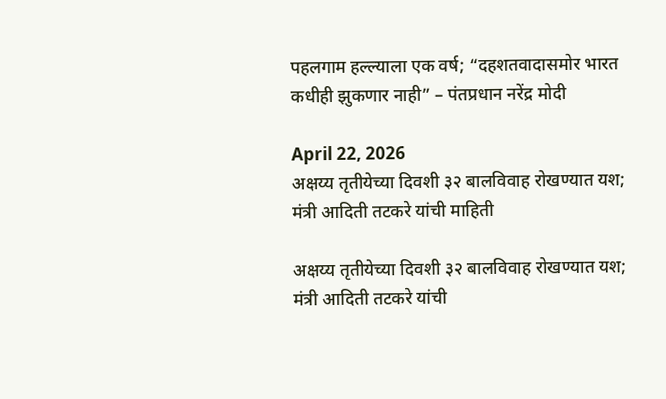पहलगाम हल्ल्याला एक वर्ष; “दहशतवादासमोर भारत कधीही झुकणार नाही” – पंतप्रधान नरेंद्र मोदी

April 22, 2026
अक्षय्य तृतीयेच्या दिवशी ३२ बालविवाह रोखण्यात यश; मंत्री आदिती तटकरे यांची माहिती

अक्षय्य तृतीयेच्या दिवशी ३२ बालविवाह रोखण्यात यश; मंत्री आदिती तटकरे यांची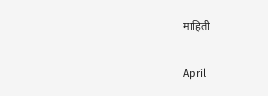माहिती

April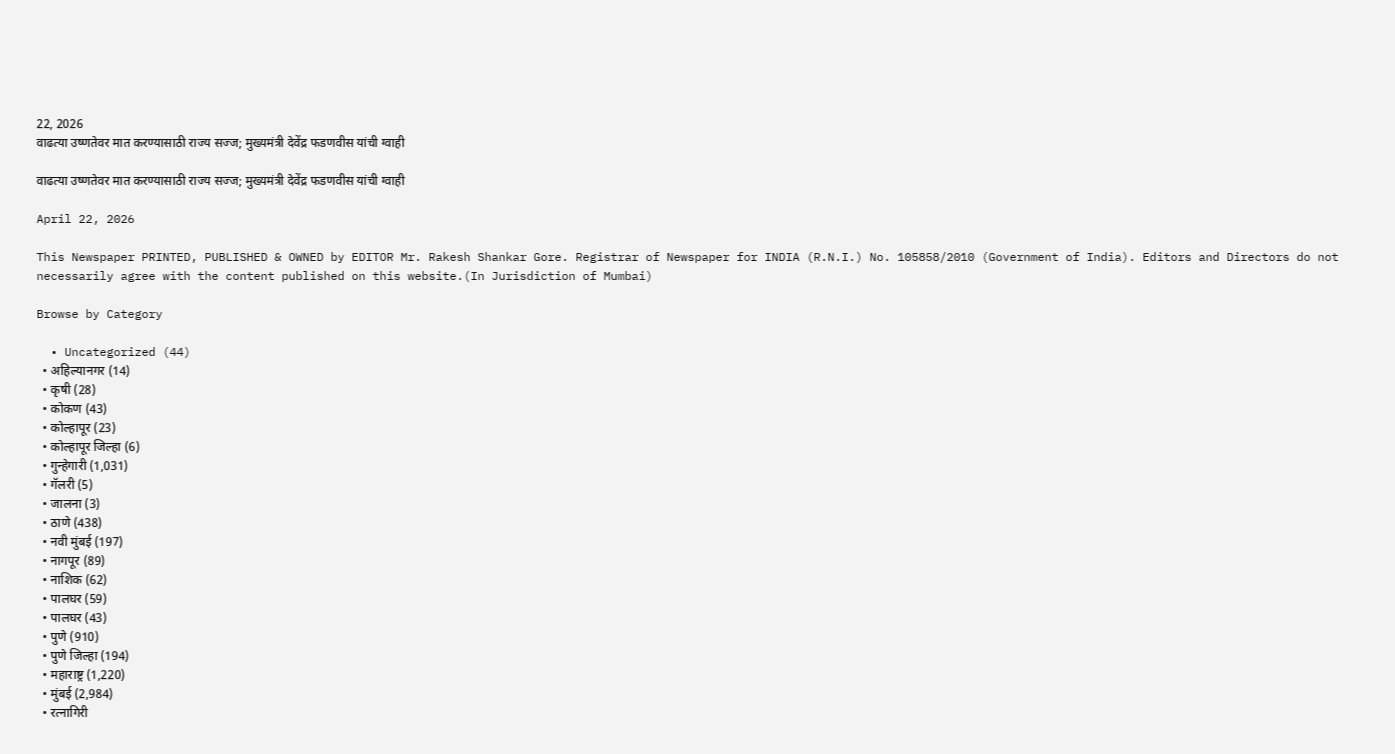22, 2026
वाढत्या उष्णतेवर मात करण्यासाठी राज्य सज्ज; मुख्यमंत्री देवेंद्र फडणवीस यांची ग्वाही

वाढत्या उष्णतेवर मात करण्यासाठी राज्य सज्ज; मुख्यमंत्री देवेंद्र फडणवीस यांची ग्वाही

April 22, 2026

This Newspaper PRINTED, PUBLISHED & OWNED by EDITOR Mr. Rakesh Shankar Gore. Registrar of Newspaper for INDIA (R.N.I.) No. 105858/2010 (Government of India). Editors and Directors do not necessarily agree with the content published on this website.(In Jurisdiction of Mumbai)

Browse by Category

  • Uncategorized (44)
  • अहिल्यानगर (14)
  • कृषी (28)
  • कोकण (43)
  • कोल्हापूर (23)
  • कोल्हापूर जिल्हा (6)
  • गुन्हेगारी (1,031)
  • गॅलरी (5)
  • जालना (3)
  • ठाणे (438)
  • नवी मुंबई (197)
  • नागपूर (89)
  • नाशिक (62)
  • पालघर (59)
  • पालघर (43)
  • पुणे (910)
  • पुणे जिल्हा (194)
  • महाराष्ट्र (1,220)
  • मुंबई (2,984)
  • रत्नागिरी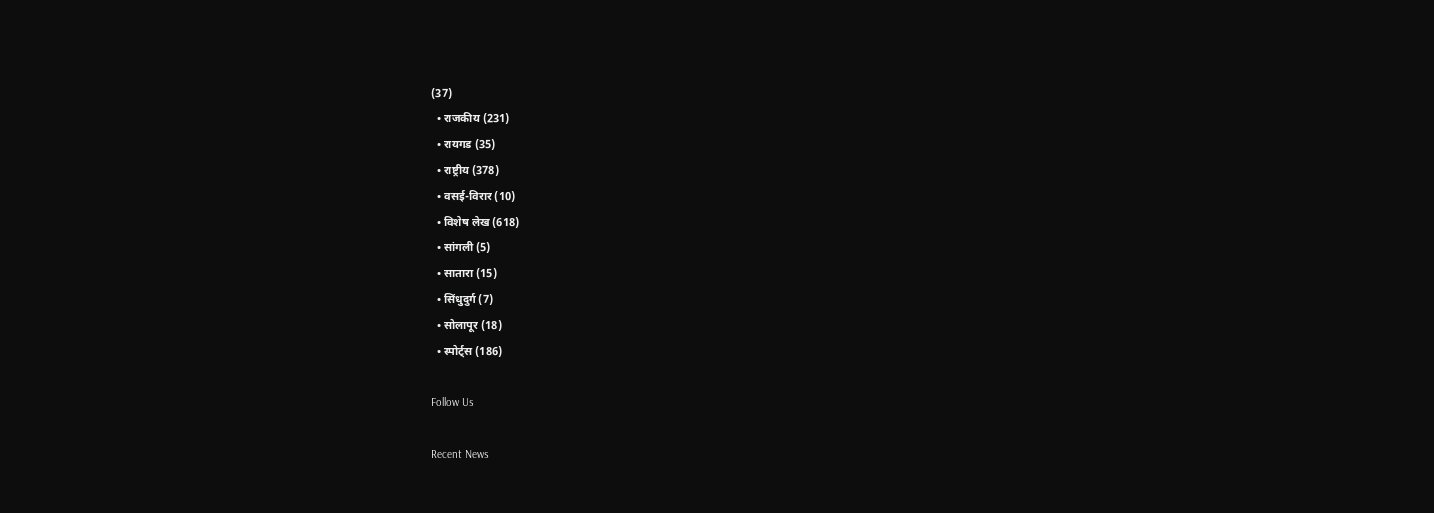(37)
  • राजकीय (231)
  • रायगड (35)
  • राष्ट्रीय (378)
  • वसई-विरार (10)
  • विशेष लेख (618)
  • सांगली (5)
  • सातारा (15)
  • सिंधुदुर्ग (7)
  • सोलापूर (18)
  • स्पोर्ट्स (186)

Follow Us

Recent News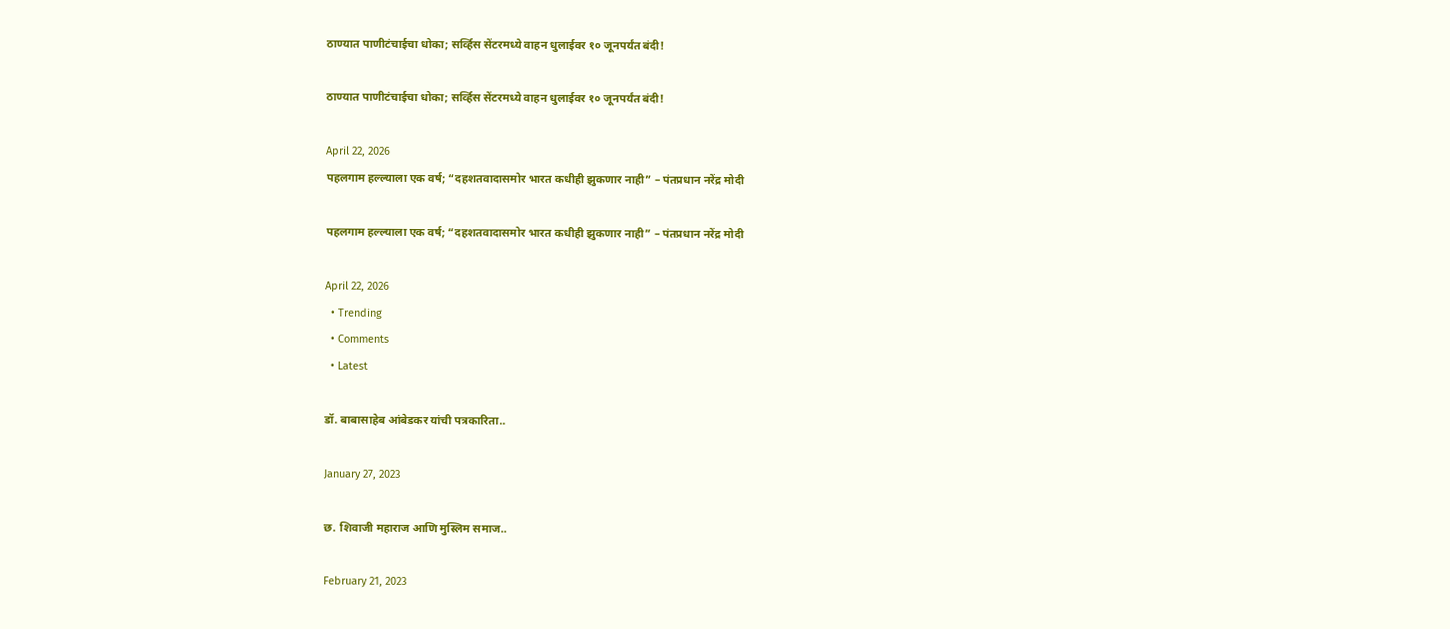ठाण्यात पाणीटंचाईचा धोका; सर्व्हिस सेंटरमध्ये वाहन धुलाईवर १० जूनपर्यंत बंदी!

ठाण्यात पाणीटंचाईचा धोका; सर्व्हिस सेंटरमध्ये वाहन धुलाईवर १० जूनपर्यंत बंदी!

April 22, 2026
पहलगाम हल्ल्याला एक वर्ष; “दहशतवादासमोर भारत कधीही झुकणार नाही” – पंतप्रधान नरेंद्र मोदी

पहलगाम हल्ल्याला एक वर्ष; “दहशतवादासमोर भारत कधीही झुकणार नाही” – पंतप्रधान नरेंद्र मोदी

April 22, 2026
  • Trending
  • Comments
  • Latest

डॉ. बाबासाहेब आंबेडकर यांची पत्रकारिता..

January 27, 2023

छ. शिवाजी महाराज आणि मुस्लिम समाज..

February 21, 2023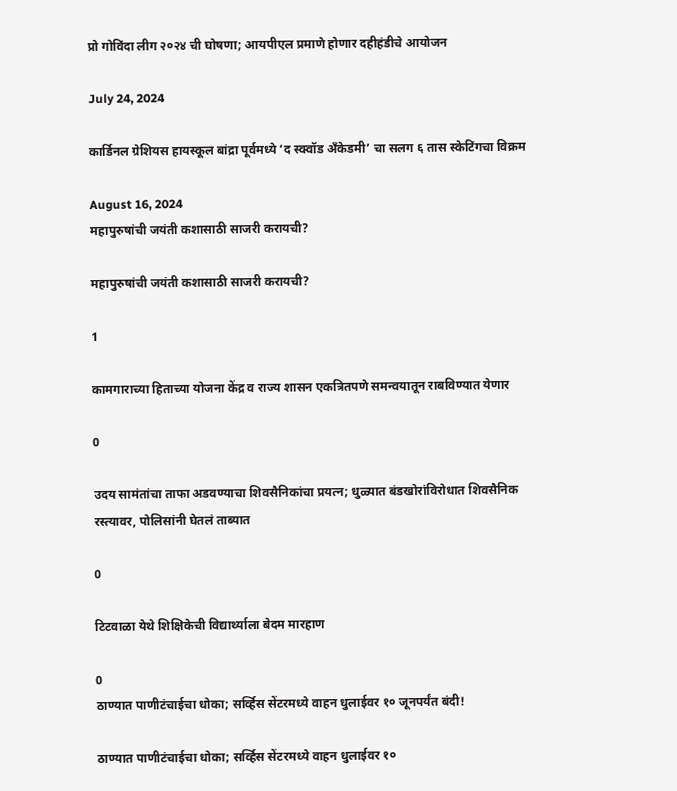प्रो गोविंदा लीग २०२४ ची घोषणा; आयपीएल प्रमाणे होणार दहीहंडीचे आयोजन

July 24, 2024

कार्डिनल ग्रेशियस हायस्कूल बांद्रा पूर्वमध्ये ‘द स्क्वॉड अँकेडमी’ चा सलग ६ तास स्केटिंगचा विक्रम

August 16, 2024
महापुरुषांची जयंती कशासाठी साजरी करायची?

महापुरुषांची जयंती कशासाठी साजरी करायची?

1

कामगाराच्या हिताच्या योजना केंद्र व राज्य शासन एकत्रितपणे समन्वयातून राबविण्यात येणार

0

उदय सामंतांचा ताफा अडवण्याचा शिवसैनिकांचा प्रयत्न; धुळ्यात बंडखोरांविरोधात शिवसैनिक रस्त्यावर, पोलिसांनी घेतलं ताब्यात

0

टिटवाळा येथे शिक्षिकेची विद्यार्थ्याला बेदम मारहाण

0
ठाण्यात पाणीटंचाईचा धोका; सर्व्हिस सेंटरमध्ये वाहन धुलाईवर १० जूनपर्यंत बंदी!

ठाण्यात पाणीटंचाईचा धोका; सर्व्हिस सेंटरमध्ये वाहन धुलाईवर १०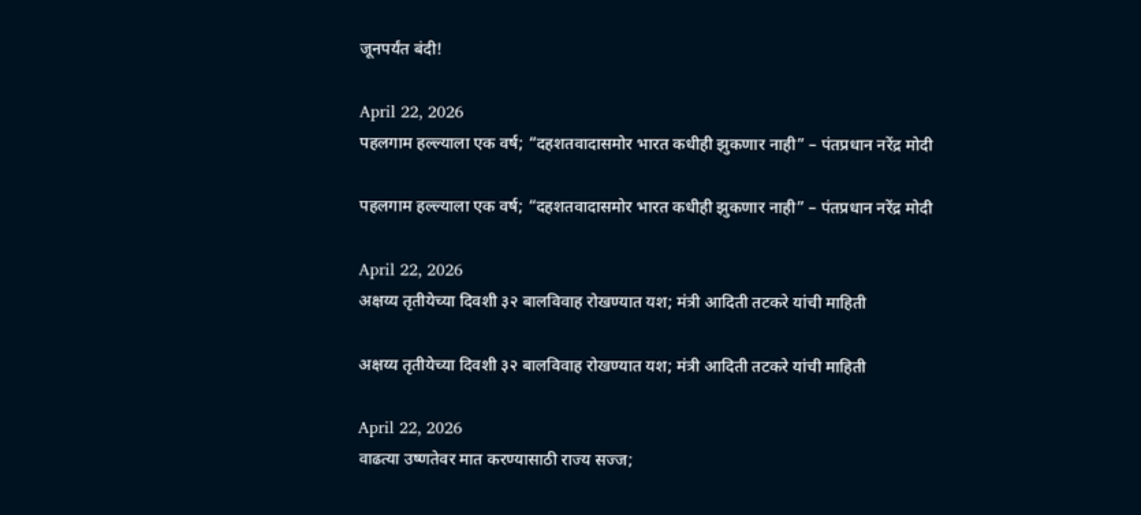जूनपर्यंत बंदी!

April 22, 2026
पहलगाम हल्ल्याला एक वर्ष; “दहशतवादासमोर भारत कधीही झुकणार नाही” – पंतप्रधान नरेंद्र मोदी

पहलगाम हल्ल्याला एक वर्ष; “दहशतवादासमोर भारत कधीही झुकणार नाही” – पंतप्रधान नरेंद्र मोदी

April 22, 2026
अक्षय्य तृतीयेच्या दिवशी ३२ बालविवाह रोखण्यात यश; मंत्री आदिती तटकरे यांची माहिती

अक्षय्य तृतीयेच्या दिवशी ३२ बालविवाह रोखण्यात यश; मंत्री आदिती तटकरे यांची माहिती

April 22, 2026
वाढत्या उष्णतेवर मात करण्यासाठी राज्य सज्ज;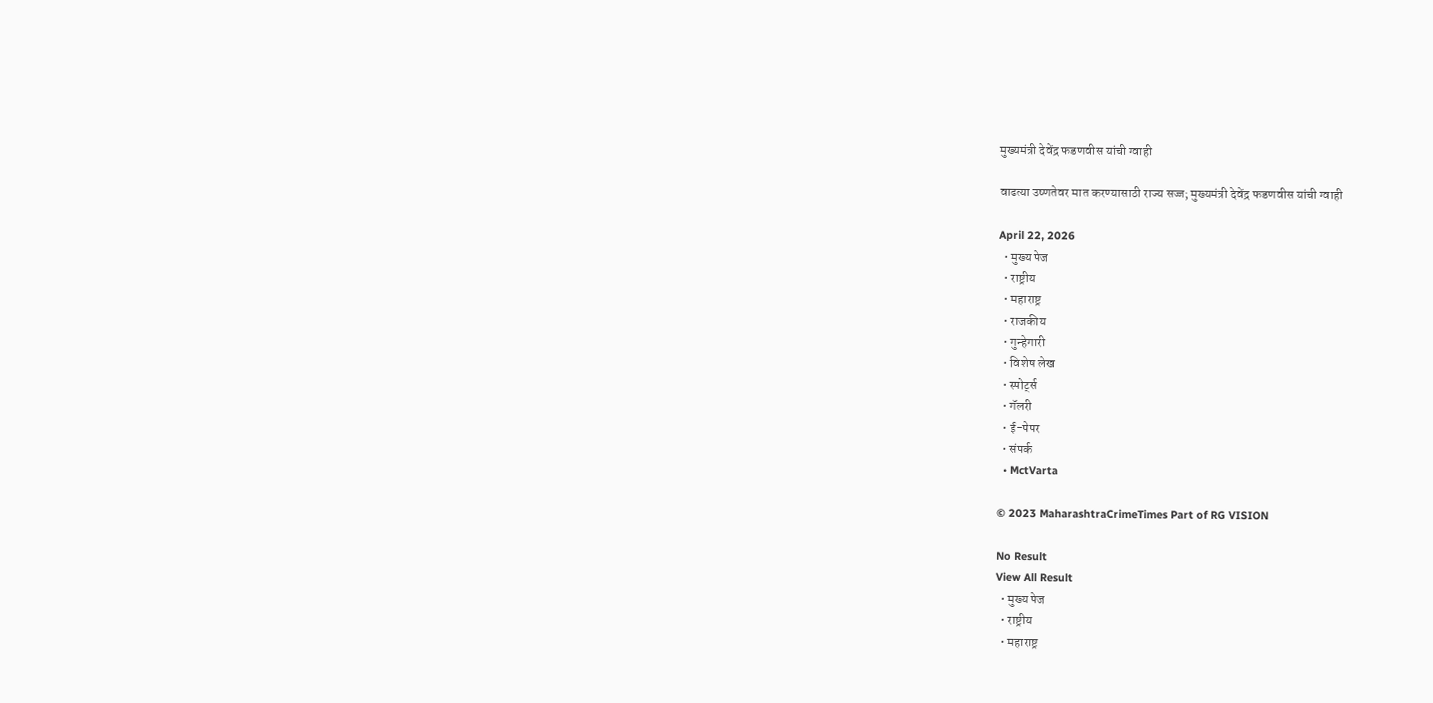मुख्यमंत्री देवेंद्र फडणवीस यांची ग्वाही

वाढत्या उष्णतेवर मात करण्यासाठी राज्य सज्ज; मुख्यमंत्री देवेंद्र फडणवीस यांची ग्वाही

April 22, 2026
  • मुख्य पेज
  • राष्ट्रीय
  • महाराष्ट्र
  • राजकीय
  • गुन्हेगारी
  • विशेष लेख
  • स्पोर्ट्स
  • गॅलरी
  • ई-पेपर
  • संपर्क
  • MctVarta

© 2023 MaharashtraCrimeTimes Part of RG VISION

No Result
View All Result
  • मुख्य पेज
  • राष्ट्रीय
  • महाराष्ट्र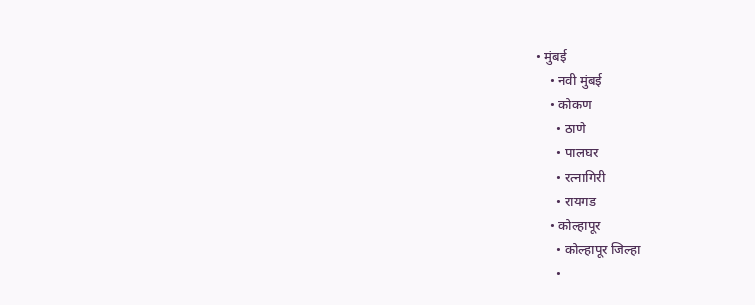• मुंबई
    • नवी मुंबई
    • कोकण
      • ठाणे
      • पालघर
      • रत्नागिरी
      • रायगड
    • कोल्हापूर
      • कोल्हापूर जिल्हा
      •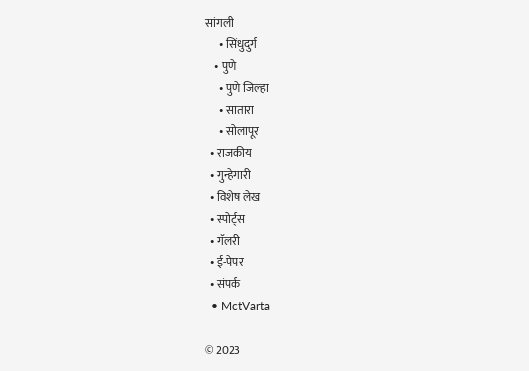सांगली
      • सिंधुदुर्ग
    • पुणे
      • पुणे जिल्हा
      • सातारा
      • सोलापूर
  • राजकीय
  • गुन्हेगारी
  • विशेष लेख
  • स्पोर्ट्स
  • गॅलरी
  • ई-पेपर
  • संपर्क
  • MctVarta

© 2023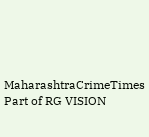MaharashtraCrimeTimes Part of RG VISION